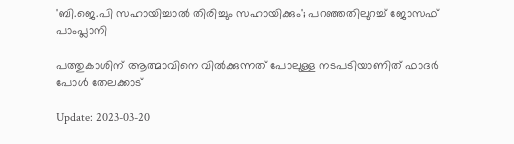'ബി.ജെ.പി സഹായിച്ചാൽ തിരിച്ചും സഹായിക്കും'; പറഞ്ഞതിലുറച്ച് ജോസഫ് പാംപ്ലാനി

പത്തുകാശിന് ആത്മാവിനെ വിൽക്കുന്നത് പോലുള്ള നടപടിയാണിത് ഫാദർ പോൾ തേലക്കാട്

Update: 2023-03-20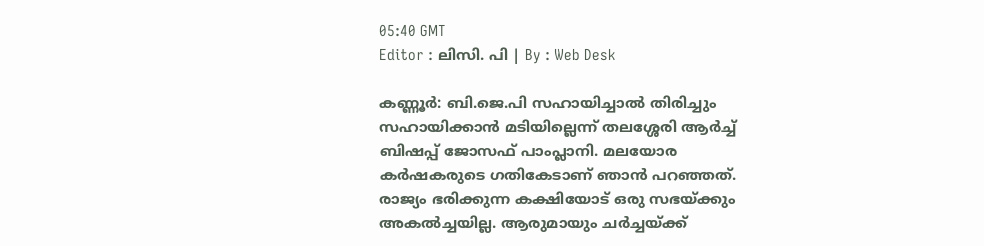05:40 GMT
Editor : ലിസി. പി | By : Web Desk

കണ്ണൂർ: ബി.ജെ.പി സഹായിച്ചാൽ തിരിച്ചും സഹായിക്കാൻ മടിയില്ലെന്ന് തലശ്ശേരി ആർച്ച് ബിഷപ്പ് ജോസഫ് പാംപ്ലാനി. മലയോര കർഷകരുടെ ഗതികേടാണ് ഞാൻ പറഞ്ഞത്. രാജ്യം ഭരിക്കുന്ന കക്ഷിയോട് ഒരു സഭയ്ക്കും അകൽച്ചയില്ല. ആരുമായും ചർച്ചയ്ക്ക്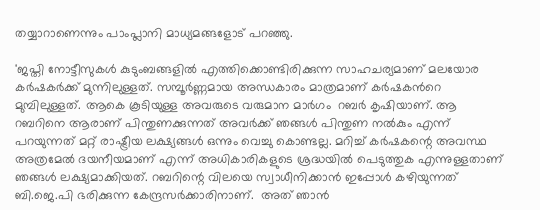തയ്യാറാണെന്നും പാംപ്ലാനി മാധ്യമങ്ങളോട് പറഞ്ഞു.

'ജപ്തി നോട്ടീസുകൾ കുടുംബങ്ങളിൽ എത്തിക്കൊണ്ടിരിക്കുന്ന സാഹചര്യമാണ് മലയോര കര്‍ഷകര്‍ക്ക് മുന്നിലുള്ളത്. സമ്പൂർണ്ണമായ അന്ധകാരം മാത്രമാണ് കർഷകൻറെ മുമ്പിലുള്ളത്. ആകെ കൂടിയുള്ള അവരുടെ വരുമാന മാർഗം  റബർ കൃഷിയാണ്. ആ റബറിനെ ആരാണ് പിന്തുണക്കുന്നത് അവർക്ക് ഞങ്ങൾ പിന്തുണ നൽകും എന്ന് പറയുന്നത് മറ്റ് രാഷ്ട്രീയ ലക്ഷ്യങ്ങൾ ഒന്നും വെച്ചു കൊണ്ടല്ല. മറിച്ച് കർഷകന്റെ അവസ്ഥ അത്രമേൽ ദയനീയമാണ് എന്ന് അധികാരികളുടെ ശ്രദ്ധയിൽ പെടുത്തുക എന്നുള്ളതാണ് ഞങ്ങൾ ലക്ഷ്യമാക്കിയത്. റബറിന്റെ വിലയെ സ്വാധീനിക്കാൻ ഇപ്പോൾ കഴിയുന്നത്  ബി.ജെ.പി ഭരിക്കുന്ന കേന്ദ്രസർക്കാരിനാണ്.  അത് ഞാൻ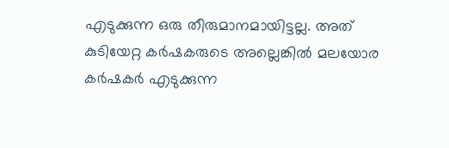എടുക്കുന്ന ഒരു തീരുമാനമായിട്ടല്ല. അത് കുടിയേറ്റ കർഷകരുടെ അല്ലെങ്കിൽ മലയോര കർഷകര്‍ എടുക്കുന്ന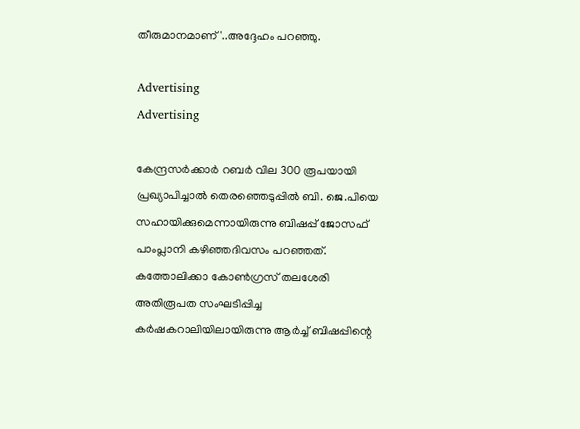തീരുമാനമാണ്'..അദ്ദേഹം പറഞ്ഞു.

Advertising
Advertising

കേന്ദ്രസർക്കാർ റബർ വില 300 രൂപയായി പ്രഖ്യാപിച്ചാൽ തെരഞ്ഞെടുപ്പിൽ ബി. ജെ.പിയെ സഹായിക്കുമെന്നായിരുന്നു ബിഷപ്പ് ജോസഫ് പാംപ്ലാനി കഴിഞ്ഞദിവസം പറഞ്ഞത്. കത്തോലിക്കാ കോൺഗ്രസ് തലശേരി അതിരൂപത സംഘടിപ്പിച്ച കർഷകറാലിയിലായിരുന്നു ആർച്ച് ബിഷപ്പിന്റെ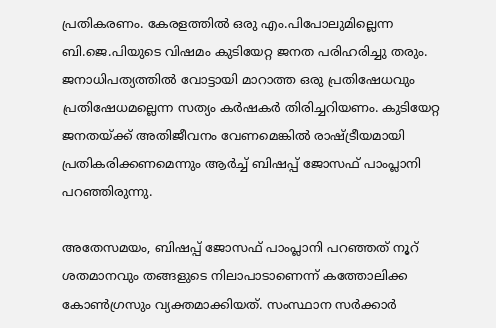പ്രതികരണം. കേരളത്തിൽ ഒരു എം.പിപോലുമില്ലെന്ന ബി.ജെ.പിയുടെ വിഷമം കുടിയേറ്റ ജനത പരിഹരിച്ചു തരും. ജനാധിപത്യത്തിൽ വോട്ടായി മാറാത്ത ഒരു പ്രതിഷേധവും പ്രതിഷേധമല്ലെന്ന സത്യം കർഷകർ തിരിച്ചറിയണം. കുടിയേറ്റ ജനതയ്ക്ക് അതിജീവനം വേണമെങ്കിൽ രാഷ്ട്രീയമായി പ്രതികരിക്കണമെന്നും ആർച്ച് ബിഷപ്പ് ജോസഫ് പാംപ്ലാനി പറഞ്ഞിരുന്നു.

അതേസമയം, ബിഷപ്പ് ജോസഫ് പാംപ്ലാനി പറഞ്ഞത് നൂറ് ശതമാനവും തങ്ങളുടെ നിലാപാടാണെന്ന് കത്തോലിക്ക കോൺഗ്രസും വ്യക്തമാക്കിയത്. സംസ്ഥാന സർക്കാർ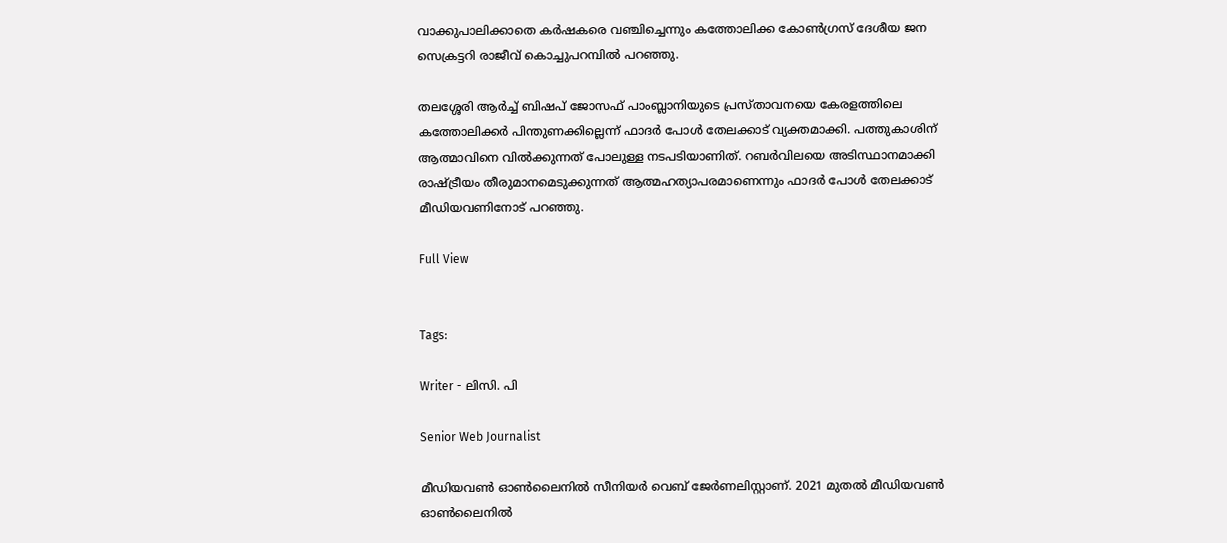വാക്കുപാലിക്കാതെ കർഷകരെ വഞ്ചിച്ചെന്നും കത്തോലിക്ക കോൺഗ്രസ് ദേശീയ ജന സെക്രട്ടറി രാജീവ് കൊച്ചുപറമ്പിൽ പറഞ്ഞു.

തലശ്ശേരി ആർച്ച് ബിഷപ് ജോസഫ് പാംബ്ലാനിയുടെ പ്രസ്താവനയെ കേരളത്തിലെ കത്തോലിക്കർ പിന്തുണക്കില്ലെന്ന് ഫാദർ പോൾ തേലക്കാട് വ്യക്തമാക്കി. പത്തുകാശിന് ആത്മാവിനെ വിൽക്കുന്നത് പോലുള്ള നടപടിയാണിത്. റബർവിലയെ അടിസ്ഥാനമാക്കി രാഷ്ട്രീയം തീരുമാനമെടുക്കുന്നത് ആത്മഹത്യാപരമാണെന്നും ഫാദർ പോൾ തേലക്കാട്  മീഡിയവണിനോട് പറഞ്ഞു.

Full View


Tags:

Writer - ലിസി. പി

Senior Web Journalist

മീഡിയവൺ ഓൺലൈനിൽ സീനിയർ വെബ് ജേർണലിസ്റ്റാണ്. 2021 മുതൽ മീഡിയവൺ ഓൺലൈനിൽ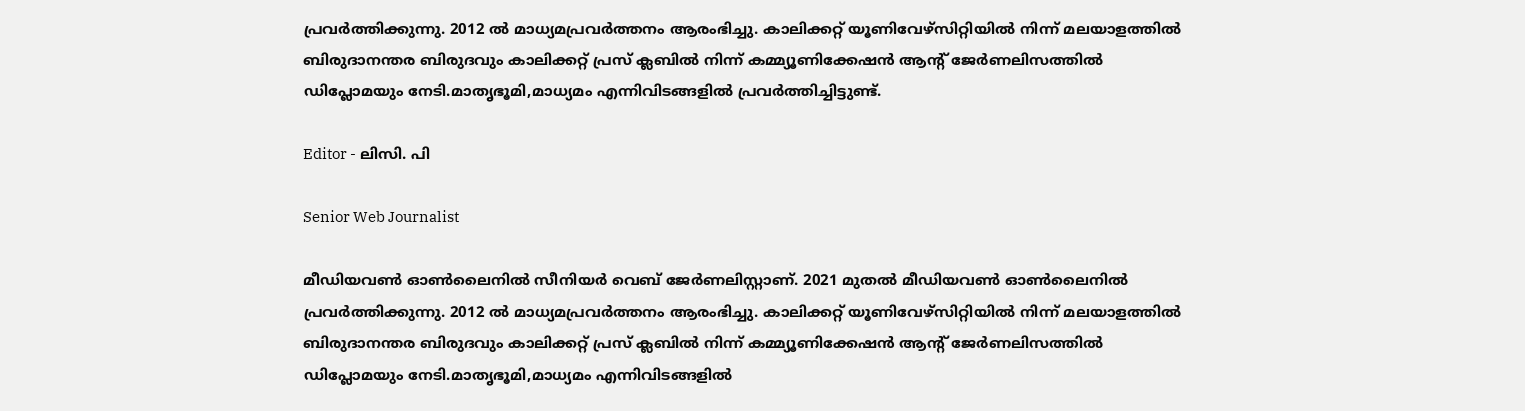പ്രവർത്തിക്കുന്നു. 2012 ല്‍ മാധ്യമപ്രവര്‍ത്തനം ആരംഭിച്ചു. കാലിക്കറ്റ് യൂണിവേഴ്‌സിറ്റിയിൽ നിന്ന് മലയാളത്തിൽ ബിരുദാനന്തര ബിരുദവും കാലിക്കറ്റ് പ്രസ് ക്ലബിൽ നിന്ന് കമ്മ്യൂണിക്കേഷൻ ആന്റ് ജേർണലിസത്തിൽ ഡിപ്ലോമയും നേടി.മാതൃഭൂമി,മാധ്യമം എന്നിവിടങ്ങളിൽ പ്രവർത്തിച്ചിട്ടുണ്ട്.

Editor - ലിസി. പി

Senior Web Journalist

മീഡിയവൺ ഓൺലൈനിൽ സീനിയർ വെബ് ജേർണലിസ്റ്റാണ്. 2021 മുതൽ മീഡിയവൺ ഓൺലൈനിൽ പ്രവർത്തിക്കുന്നു. 2012 ല്‍ മാധ്യമപ്രവര്‍ത്തനം ആരംഭിച്ചു. കാലിക്കറ്റ് യൂണിവേഴ്‌സിറ്റിയിൽ നിന്ന് മലയാളത്തിൽ ബിരുദാനന്തര ബിരുദവും കാലിക്കറ്റ് പ്രസ് ക്ലബിൽ നിന്ന് കമ്മ്യൂണിക്കേഷൻ ആന്റ് ജേർണലിസത്തിൽ ഡിപ്ലോമയും നേടി.മാതൃഭൂമി,മാധ്യമം എന്നിവിടങ്ങളിൽ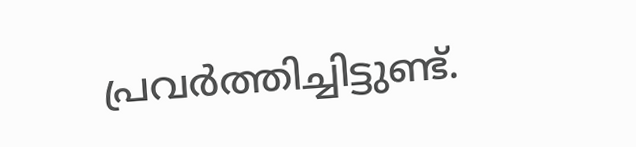പ്രവർത്തിച്ചിട്ടുണ്ട്.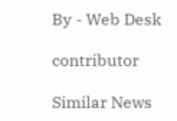By - Web Desk

contributor

Similar News